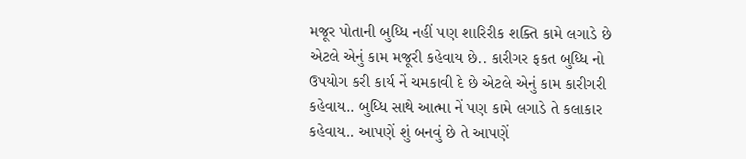મજૂર પોતાની બુધ્ધિ નહીં પણ શારિરીક શક્તિ કામે લગાડે છે એટલે એનું કામ મજૂરી કહેવાય છે.. કારીગર ફકત બુધ્ધિ નો ઉપયોગ કરી કાર્ય નેં ચમકાવી દે છે એટલે એનું કામ કારીગરી કહેવાય.. બુધ્ધિ સાથે આત્મા નેં પણ કામે લગાડે તે કલાકાર કહેવાય.. આપણેં શું બનવું છે તે આપણેં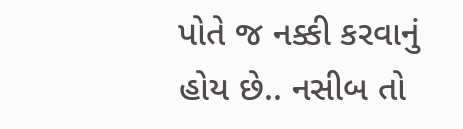પોતે જ નક્કી કરવાનું હોય છે.. નસીબ તો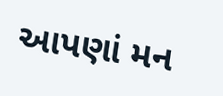આપણાં મન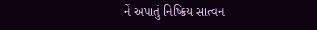નેં અપાતું નિષ્ક્રિય સાત્વન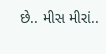છે.. મીસ મીરાં..